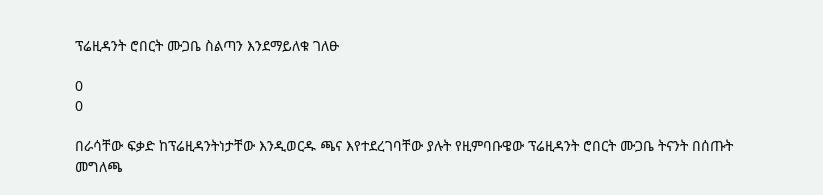ፕሬዚዳንት ሮበርት ሙጋቤ ስልጣን እንደማይለቁ ገለፁ

0
0

በራሳቸው ፍቃድ ከፕሬዚዳንትነታቸው እንዲወርዱ ጫና እየተደረገባቸው ያሉት የዚምባቡዌው ፕሬዚዳንት ሮበርት ሙጋቤ ትናንት በሰጡት መግለጫ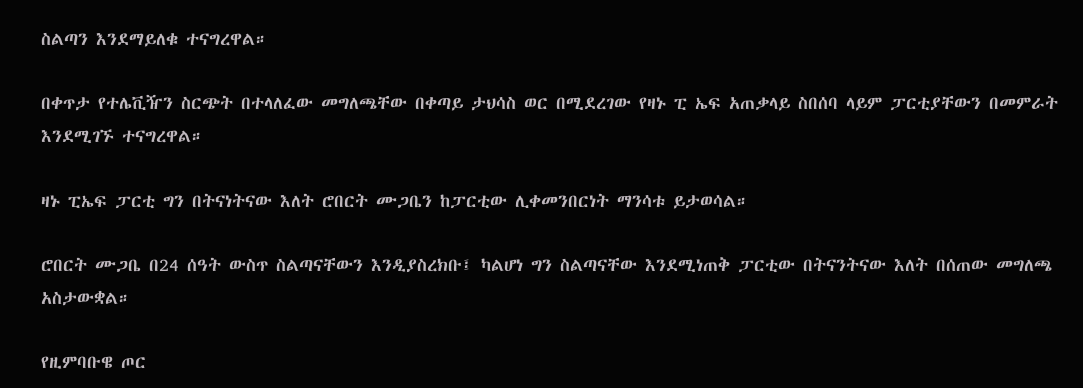ስልጣን እንደማይለቁ ተናግረዋል።

በቀጥታ የተሌቪዥን ስርጭት በተላለፈው መግለጫቸው በቀጣይ ታህሳስ ወር በሚደረገው የዛኑ ፒ ኤፍ አጠቃላይ ስበሰባ ላይም ፓርቲያቸውን በመምራት እንደሚገኙ ተናግረዋል።

ዛኑ ፒኤፍ ፓርቲ ግን በትናነትናው እለት ሮበርት ሙጋቤን ከፓርቲው ሊቀመንበርነት ማንሳቱ ይታወሳል።

ሮበርት ሙጋቤ በ24 ሰዓት ውስጥ ስልጣናቸውን እንዲያስረክቡ፤ ካልሆነ ግን ስልጣናቸው እንደሚነጠቅ ፓርቲው በትናንትናው እለት በሰጠው መግለጫ አስታውቋል።

የዚምባቡዌ ጦር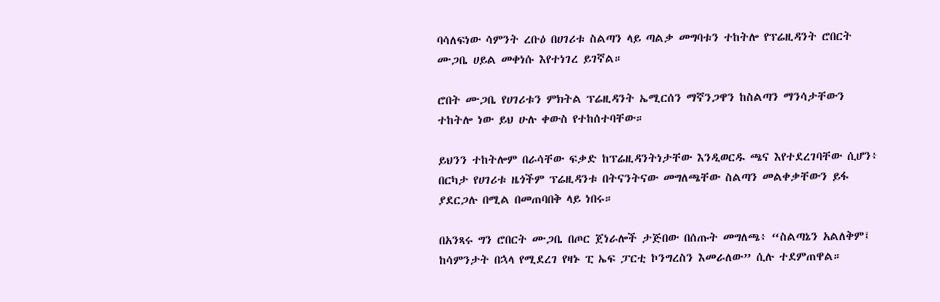ባሳለፍነው ሳምንት ረቡዕ በሀገሪቱ ስልጣን ላይ ጣልቃ መግባቱን ተከትሎ የፕሬዚዳንት ሮበርት ሙጋቤ ሀይል መቀነሱ እየተነገረ ይገኛል።

ሮበት ሙጋቤ የሀገሪቱን ምክትል ፕሬዚዳንት ኤሚርሰን ማኛንጋዋን ከስልጣን ማንሳታቸውን ተከትሎ ነው ይህ ሁሉ ቀውስ የተከሰተባቸው።

ይህንን ተከትሎም በራሳቸው ፍቃድ ከፕሬዚዳንትነታቸው እንዲወርዱ ጫና እየተደረገባቸው ሲሆን፥ በርካታ የሀገሪቱ ዜጎችም ፕሬዚዳንቱ በትናንትናው መግለጫቸው ስልጣን መልቀቃቸውን ይፋ ያደርጋሉ በሚል በመጠባበቅ ላይ ነበሩ።

በአንጻሩ ግን ሮበርት ሙጋቤ በጦር ጀነራሎች ታጅበው በሰጡት መግለጫ፥ “ስልጣኔን አልለቅም፤ ከሳምንታት በኋላ የሚደረገ የዛኑ ፒ ኤፍ ፓርቲ ኮንግረስን እመራለው” ሲሉ ተደምጠዋል።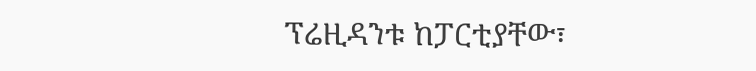ፕሬዚዳንቱ ከፓርቲያቸው፣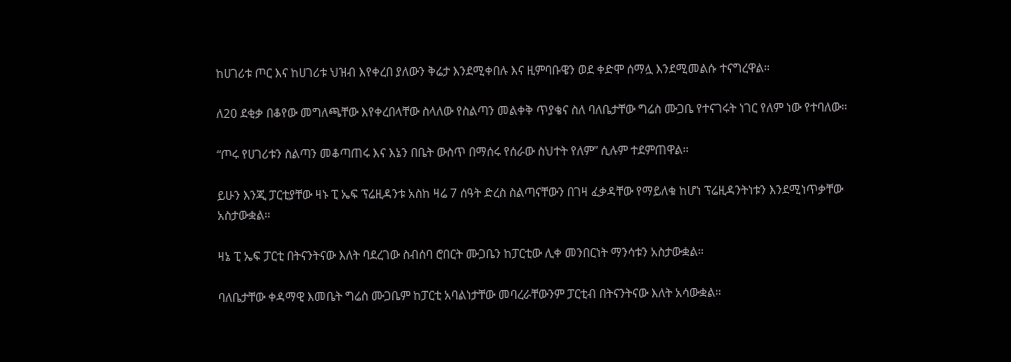ከሀገሪቱ ጦር እና ከሀገሪቱ ህዝብ እየቀረበ ያለውን ቅሬታ እንደሚቀበሉ እና ዚምባቡዌን ወደ ቀድሞ ሰማሏ እንደሚመልሱ ተናግረዋል።

ለ20 ደቂቃ በቆየው መግለጫቸው እየቀረበላቸው ስላለው የስልጣን መልቀቅ ጥያቄና ስለ ባለቤታቸው ግሬስ ሙጋቤ የተናገሩት ነገር የለም ነው የተባለው።

“ጦሩ የሀገሪቱን ስልጣን መቆጣጠሩ እና እኔን በቤት ውስጥ በማሰሩ የሰራው ስህተት የለም” ሲሉም ተደምጠዋል።

ይሁን እንጂ ፓርቲያቸው ዛኑ ፒ ኤፍ ፕሬዚዳንቱ አስከ ዛሬ 7 ሰዓት ድረስ ስልጣናቸውን በገዛ ፈቃዳቸው የማይለቁ ከሆነ ፕሬዚዳንትነቱን እንደሚነጥቃቸው አስታውቋል።

ዛኔ ፒ ኤፍ ፓርቲ በትናንትናው እለት ባደረገው ስብሰባ ሮበርት ሙጋቤን ከፓርቲው ሊቀ መንበርነት ማንሳቱን አስታውቋል።

ባለቤታቸው ቀዳማዊ እመቤት ግሬስ ሙጋቤም ከፓርቲ አባልነታቸው መባረራቸውንም ፓርቲብ በትናንትናው እለት አሳውቋል።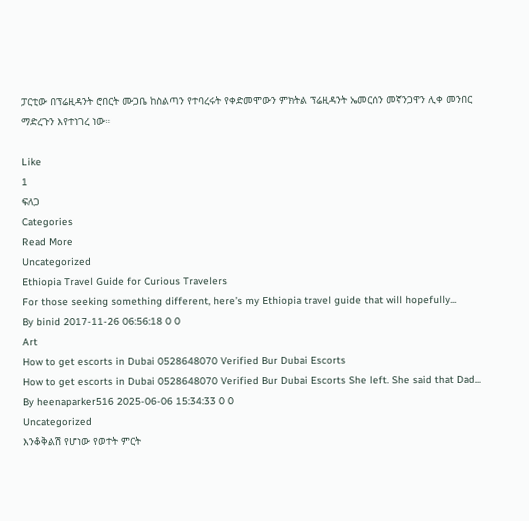ፓርቲው በፕሬዚዳንት ሮበርት ሙጋቤ ከስልጣን የተባረሩት የቀድመሞውን ምክትል ፕሬዚዳንት ኤመርሰን መኛንጋዋን ሊቀ መንበር ማድረጉን እየተነገረ ነው።

Like
1
ፍለጋ
Categories
Read More
Uncategorized
Ethiopia Travel Guide for Curious Travelers
For those seeking something different, here’s my Ethiopia travel guide that will hopefully...
By binid 2017-11-26 06:56:18 0 0
Art
How to get escorts in Dubai 0528648070 Verified Bur Dubai Escorts
How to get escorts in Dubai 0528648070 Verified Bur Dubai Escorts She left. She said that Dad...
By heenaparker516 2025-06-06 15:34:33 0 0
Uncategorized
እንቆቅልሽ የሆነው የወተት ምርት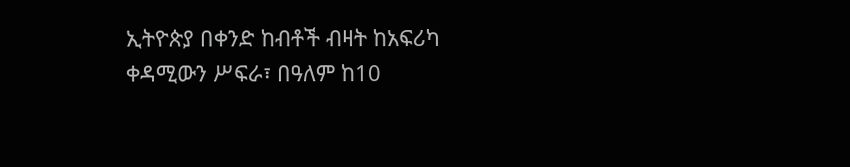ኢትዮጵያ በቀንድ ከብቶች ብዛት ከአፍሪካ ቀዳሚውን ሥፍራ፣ በዓለም ከ10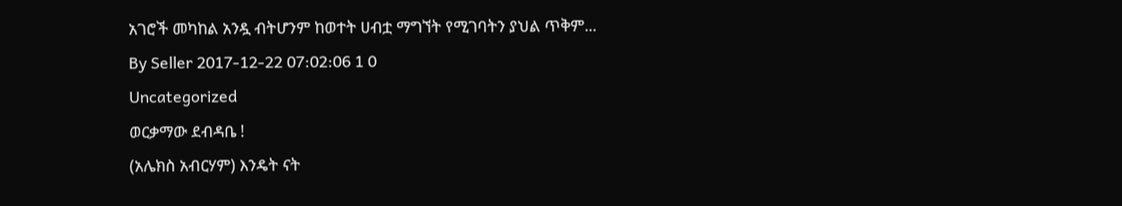አገሮች መካከል አንዷ ብትሆንም ከወተት ሀብቷ ማግኘት የሚገባትን ያህል ጥቅም...
By Seller 2017-12-22 07:02:06 1 0
Uncategorized
ወርቃማው ደብዳቤ !
(አሌክስ አብርሃም) እንዴት ናት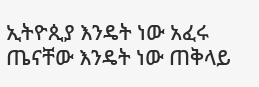ኢትዮጲያ እንዴት ነው አፈሩ ጤናቸው እንዴት ነው ጠቅላይ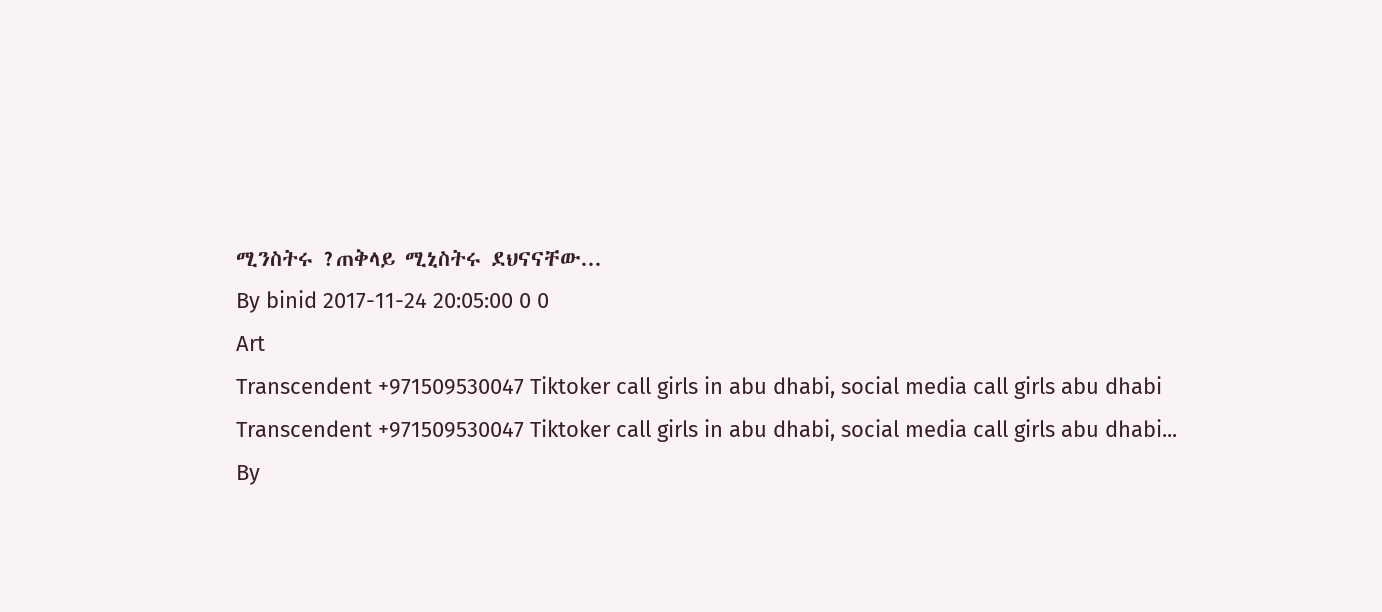ሚንስትሩ ?ጠቅላይ ሚኒስትሩ ደህናናቸው...
By binid 2017-11-24 20:05:00 0 0
Art
Transcendent +971509530047 Tiktoker call girls in abu dhabi, social media call girls abu dhabi
Transcendent +971509530047 Tiktoker call girls in abu dhabi, social media call girls abu dhabi...
By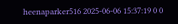heenaparker516 2025-06-06 15:37:19 0 0